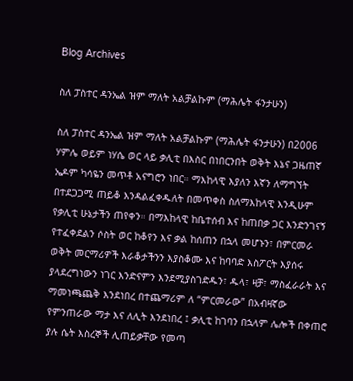Blog Archives

ስለ ፓስተር ዳንኤል ዝም ማለት አልቻልኩም (ማሕሌት ፋንታሁን)

ስለ ፓስተር ዳንኤል ዝም ማለት አልቻልኩም (ማሕሌት ፋንታሁን) በ2006 ሃምሌ ወይም ነሃሴ ወር ላይ ቃሊቲ በእስር በነበርንበት ወቅት እኔና ጋዜጠኛ ኤዶም ካሳዬን መጥቶ አናግሮን ነበር። ማእከላዊ እያለን እኛን ለማግኘት በተደጋጋሚ ጠይቆ እንዳልፈቀዱለት በመጥቀስ ስለማእከላዊ እንዲሁም የቃሊቲ ሁኔታችን ጠየቀን። በማእከላዊ ከቤተሰብ እና ከጠበቃ ጋር እንድንገናኝ የተፈቀደልን ሶስት ወር ከቆየን እና ቃል ከሰጠን በኋላ መሆኑን፣ በምርመራ ወቅት መርማሪዎች እራቆታችንን እያስቆሙ እና ከባባድ እስፖርት እያሰሩ ያላደረግነውን ነገር እንድናምን እንደሚያስገድዱን፣ ዱላ፣ ዛቻ፣ ማስፈራራት እና ማመነጫጨቅ እንደነበረ በተጨማሪም ለ “ምርመራው” በአብዛኛው የምንጠራው ማታ እና ለሊት እንደነበረ ፤ ቃሊቲ ከገባን በኋላም ሌሎች በቀጠሮ ያሉ ሴት እስረኞች ሊጠይቃቸው የመጣ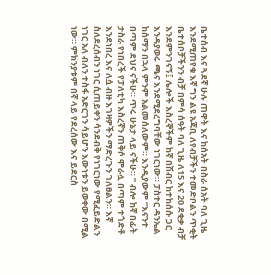ቤተሰብ እና ጓደኛ ሁሉ ጠዋት እና ከሰአት በስራ ሰአት ባለ ጊዜ እንደሚጠየቁ እኛ ግን ልዩ አጃቢ ለየብቻችን ተመድቦልን ጥቂት ቤተሰቦቻችንን ብቻ በምሳ ሰዓት ባለ ጊዜ ለ15 እና 20 ደቂቃ ብቻ እንደምንገናኝ፤ ሌሎች እስረኞችም ከኛ በሽብር ከተከሰሱ ጋር እንዳያወሩ ጫና እንደሚደረግባቸው ነገርነው። ፓስተር ዳንኤል ከሰማን በኋላ ምንም አልመሰለውም። እንዲያውም “እናንተ በጣም ደህና ናችሁ። ጥሩ ሁኔታ ላይ ናችሁ። ” ብሎ ከኛ በፊት ታስራ የነበረች የፓለቲካ እስረኛን ጠቅሶ ሞራሏ በጣም ተጎድቶ እንደነበረ እና ለሷ ብዙ እገዛዎችን ማድረጉን ገለፀልን። እኛ ስለደረሰብን ነገር ሲጠይቀን ሳንደብቅ የነገርነው የሚፈይድልን ነገር አለ ብለን ተስፋ አድርገን ሳይሆን እውነቱን ይወቀው በሚል ነው። ምክንያቱም በኛ ላይ የደረሰው እና ይደርስ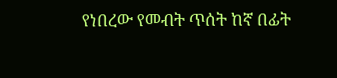የነበረው የመብት ጥሰት ከኛ በፊት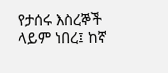የታሰሩ እስረኞች ላይም ነበረ፤ ከኛ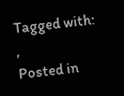Tagged with: ,
Posted in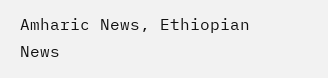Amharic News, Ethiopian News